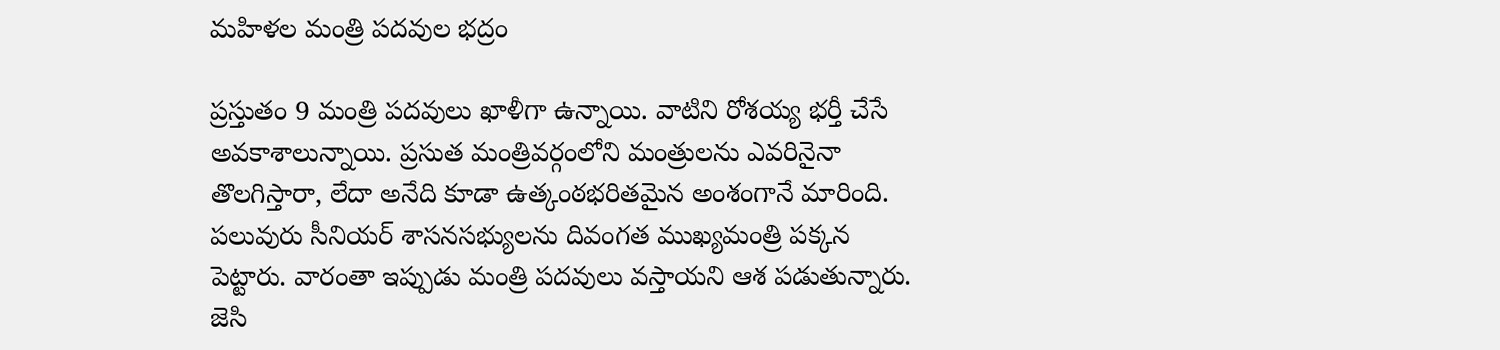మహిళల మంత్రి పదవుల భద్రం

ప్రస్తుతం 9 మంత్రి పదవులు ఖాళీగా ఉన్నాయి. వాటిని రోశయ్య భర్తీ చేసే అవకాశాలున్నాయి. ప్రసుత మంత్రివర్గంలోని మంత్రులను ఎవరినైనా తొలగిస్తారా, లేదా అనేది కూడా ఉత్కంఠభరితమైన అంశంగానే మారింది. పలువురు సీనియర్ శాసనసభ్యులను దివంగత ముఖ్యమంత్రి పక్కన పెట్టారు. వారంతా ఇప్పుడు మంత్రి పదవులు వస్తాయని ఆశ పడుతున్నారు. జెసి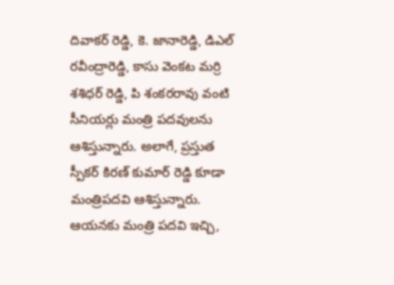దివాకర్ రెడ్డి, కె. జానారెడ్డి, డిఎల్ రవీంద్రారెడ్డి, కాసు వెంకట మర్రి శశిధర్ రెడ్డి, పి శంకరరావు వంటి సీనియర్లు మంత్రి పదవులను ఆశిస్తున్నారు. అలాగే, ప్రస్తుత స్పీకర్ కిరణ్ కుమార్ రెడ్డి కూడా మంత్రిపదవి ఆశిస్తున్నారు. ఆయనకు మంత్రి పదవి ఇచ్చి,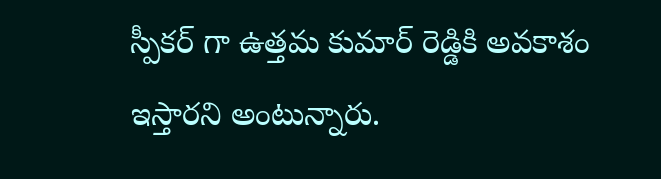స్పీకర్ గా ఉత్తమ కుమార్ రెడ్డికి అవకాశం ఇస్తారని అంటున్నారు.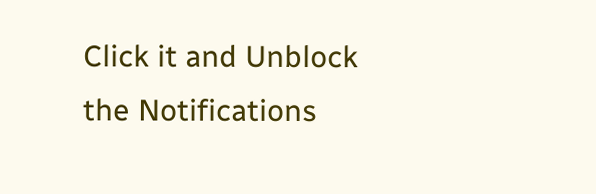Click it and Unblock the Notifications